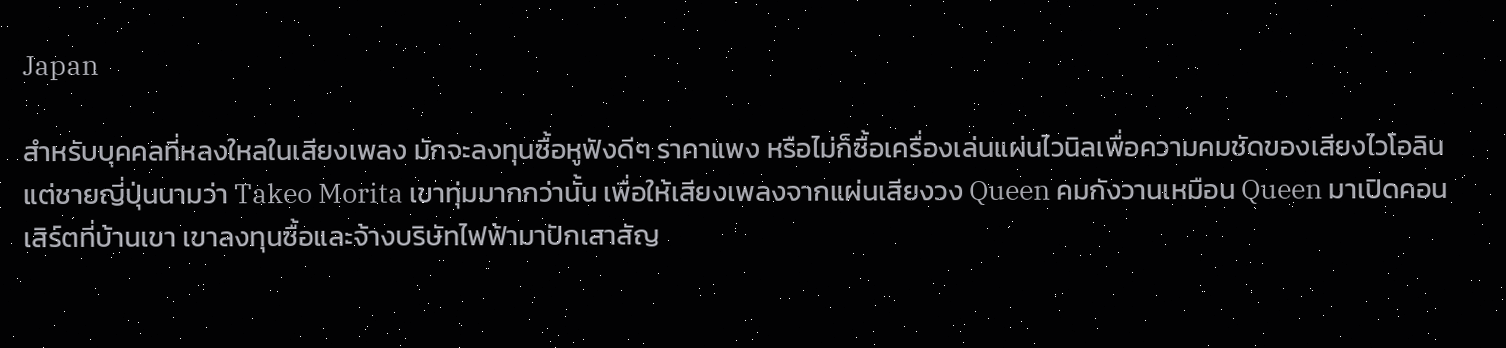Japan

สำหรับบุคคลที่หลงใหลในเสียงเพลง มักจะลงทุนซื้อหูฟังดีๆ ราคาแพง หรือไม่ก็ซื้อเครื่องเล่นแผ่นไวนิลเพื่อความคมชัดของเสียงไวโอลิน แต่ชายญี่ปุ่นนามว่า Takeo Morita เขาทุ่มมากกว่านั้น เพื่อให้เสียงเพลงจากแผ่นเสียงวง Queen คมกังวานเหมือน Queen มาเปิดคอนเสิร์ตที่บ้านเขา เขาลงทุนซื้อและจ้างบริษัทไฟฟ้ามาปักเสาสัญ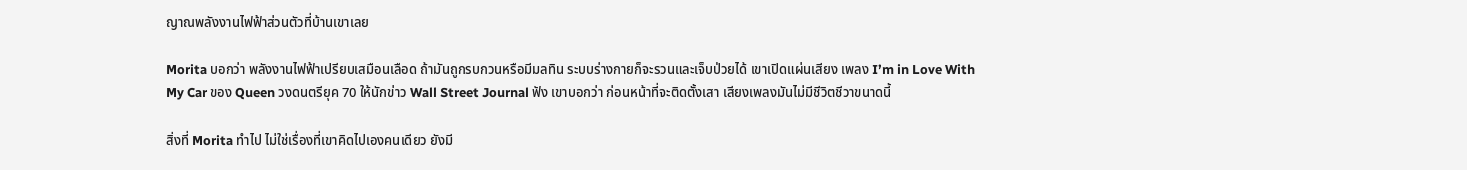ญาณพลังงานไฟฟ้าส่วนตัวที่บ้านเขาเลย

Morita บอกว่า พลังงานไฟฟ้าเปรียบเสมือนเลือด ถ้ามันถูกรบกวนหรือมีมลทิน ระบบร่างกายก็จะรวนและเจ็บป่วยได้ เขาเปิดแผ่นเสียง เพลง I’m in Love With My Car ของ Queen วงดนตรียุค 70 ให้นักข่าว Wall Street Journal ฟัง เขาบอกว่า ก่อนหน้าที่จะติดตั้งเสา เสียงเพลงมันไม่มีชีวิตชีวาขนาดนี้

สิ่งที่ Morita ทำไป ไม่ใช่เรื่องที่เขาคิดไปเองคนเดียว ยังมี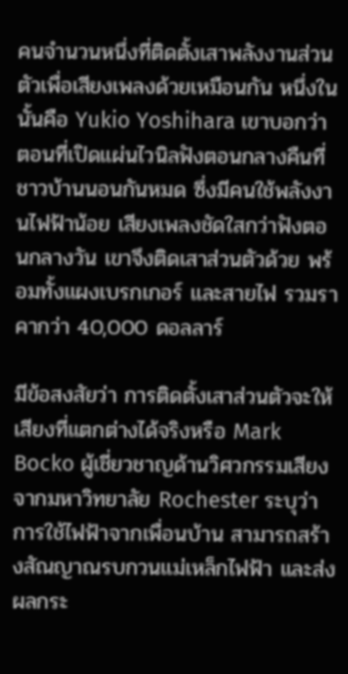คนจำนวนหนึ่งที่ติดตั้งเสาพลังงานส่วนตัวเพื่อเสียงเพลงด้วยเหมือนกัน หนึ่งในนั้นคือ Yukio Yoshihara เขาบอกว่าตอนที่เปิดแผ่นไวนิลฟังตอนกลางคืนที่ชาวบ้านนอนกันหมด ซึ่งมีคนใช้พลังงานไฟฟ้าน้อย เสียงเพลงชัดใสกว่าฟังตอนกลางวัน เขาจึงติดเสาส่วนตัวด้วย พร้อมทั้งแผงเบรกเกอร์ และสายไฟ รวมราคากว่า 40,000 ดอลลาร์

มีข้อสงสัยว่า การติดตั้งเสาส่วนตัวจะให้เสียงที่แตกต่างได้จริงหรือ Mark Bocko ผู้เชี่ยวชาญด้านวิศวกรรมเสียงจากมหาวิทยาลัย Rochester ระบุว่า การใช้ไฟฟ้าจากเพื่อนบ้าน สามารถสร้างสัณญาณรบกวนแม่เหล็กไฟฟ้า และส่งผลกระ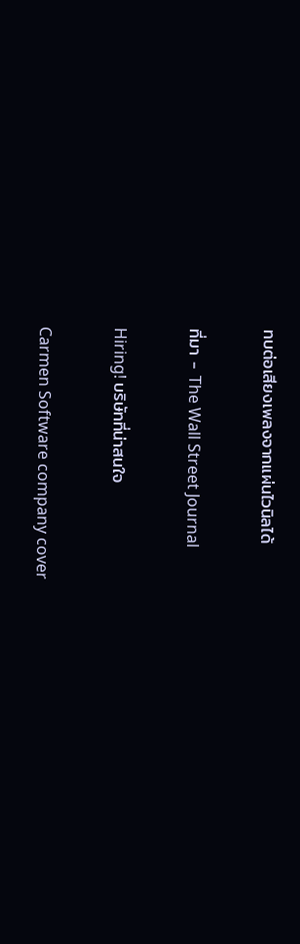ทบต่อเสียงเพลงจากแผ่นไวนิลได้

ที่มา - The Wall Street Journal

Hiring! บริษัทที่น่าสนใจ

Carmen Software company cover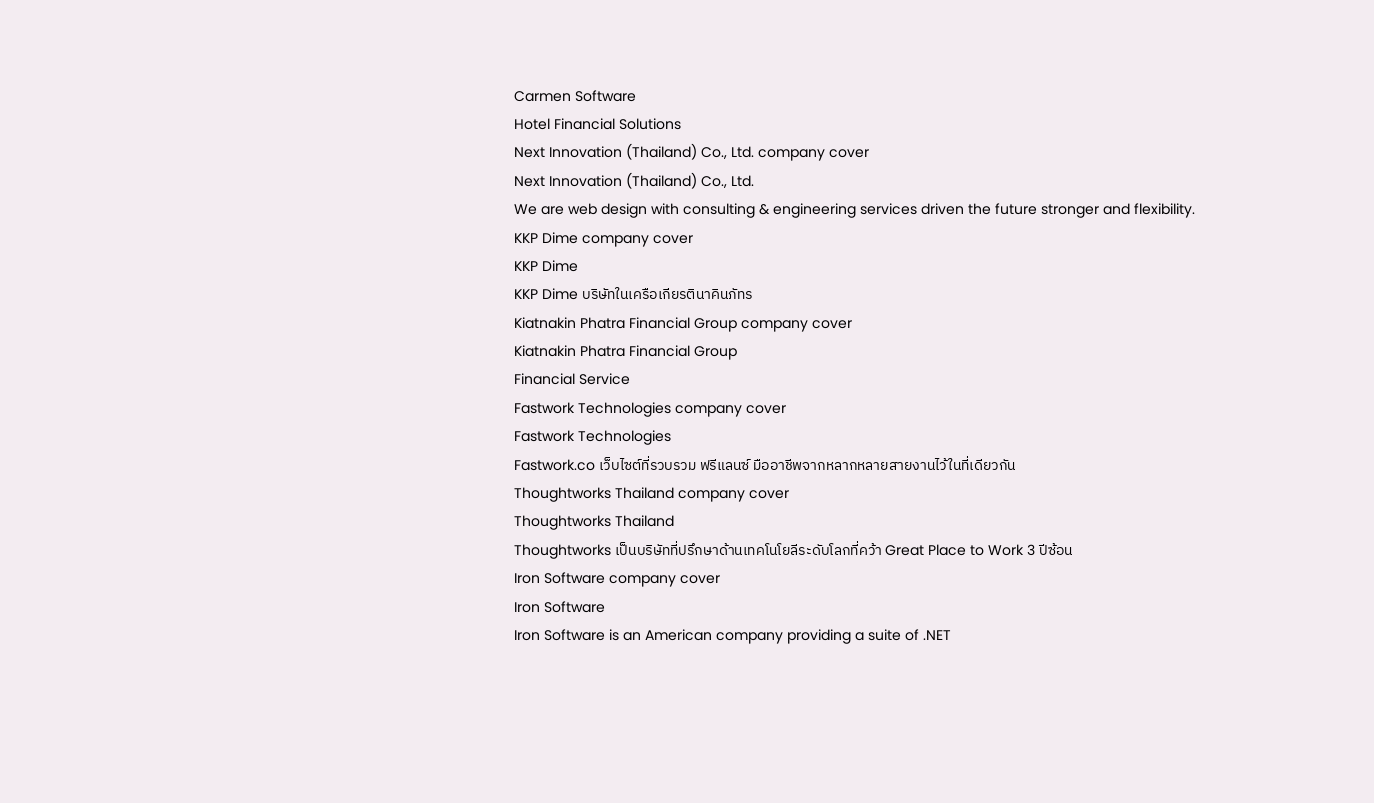Carmen Software
Hotel Financial Solutions
Next Innovation (Thailand) Co., Ltd. company cover
Next Innovation (Thailand) Co., Ltd.
We are web design with consulting & engineering services driven the future stronger and flexibility.
KKP Dime company cover
KKP Dime
KKP Dime บริษัทในเครือเกียรตินาคินภัทร
Kiatnakin Phatra Financial Group company cover
Kiatnakin Phatra Financial Group
Financial Service
Fastwork Technologies company cover
Fastwork Technologies
Fastwork.co เว็บไซต์ที่รวบรวม ฟรีแลนซ์ มืออาชีพจากหลากหลายสายงานไว้ในที่เดียวกัน
Thoughtworks Thailand company cover
Thoughtworks Thailand
Thoughtworks เป็นบริษัทที่ปรึกษาด้านเทคโนโยลีระดับโลกที่คว้า Great Place to Work 3 ปีซ้อน
Iron Software company cover
Iron Software
Iron Software is an American company providing a suite of .NET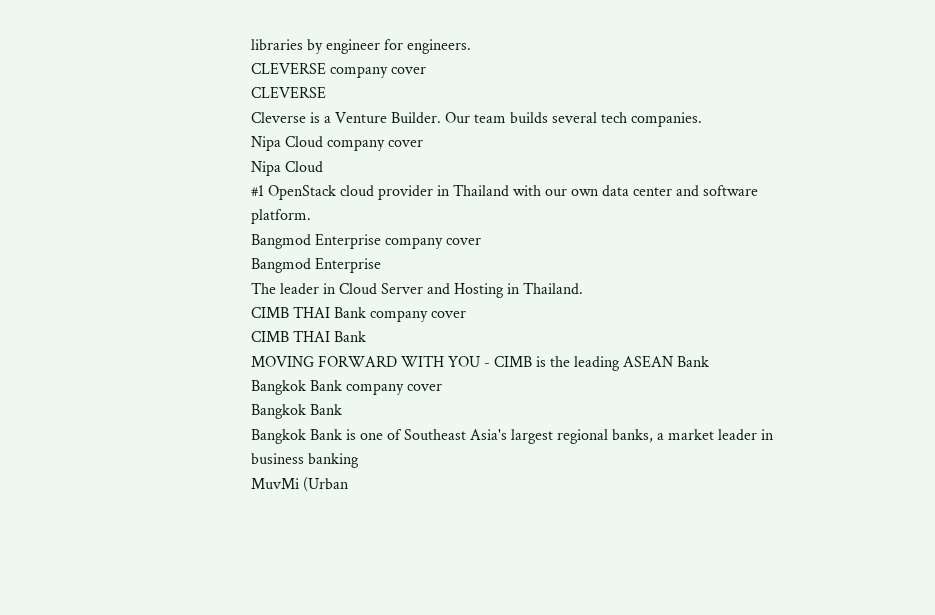libraries by engineer for engineers.
CLEVERSE company cover
CLEVERSE
Cleverse is a Venture Builder. Our team builds several tech companies.
Nipa Cloud company cover
Nipa Cloud
#1 OpenStack cloud provider in Thailand with our own data center and software platform.
Bangmod Enterprise company cover
Bangmod Enterprise
The leader in Cloud Server and Hosting in Thailand.
CIMB THAI Bank company cover
CIMB THAI Bank
MOVING FORWARD WITH YOU - CIMB is the leading ASEAN Bank
Bangkok Bank company cover
Bangkok Bank
Bangkok Bank is one of Southeast Asia's largest regional banks, a market leader in business banking
MuvMi (Urban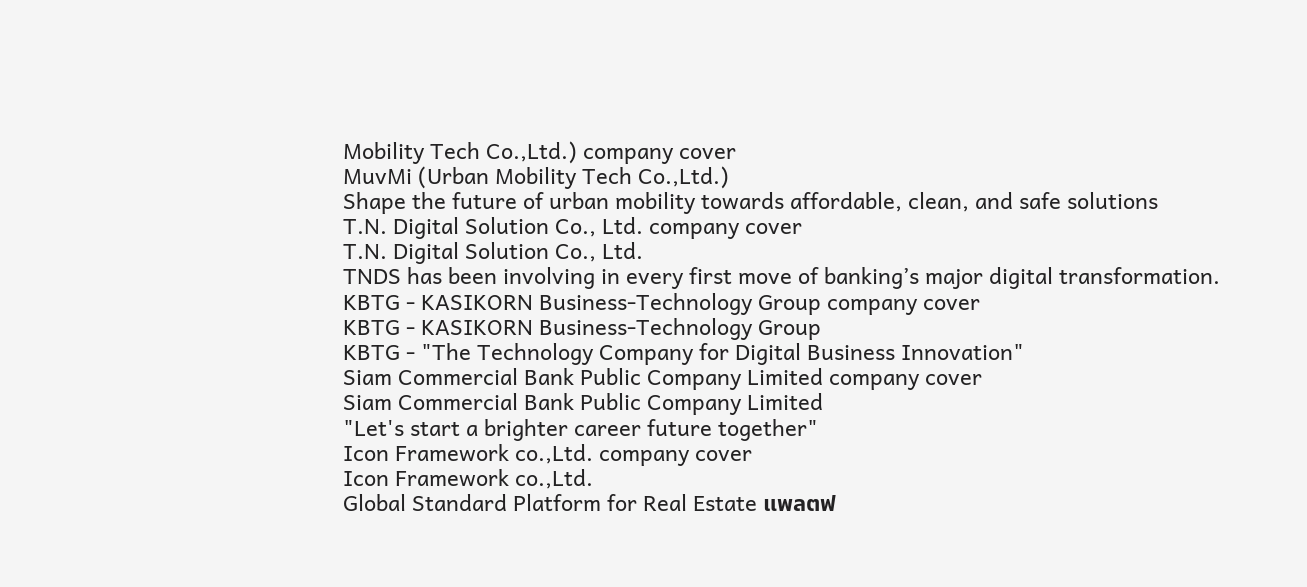Mobility Tech Co.,Ltd.) company cover
MuvMi (Urban Mobility Tech Co.,Ltd.)
Shape the future of urban mobility towards affordable, clean, and safe solutions
T.N. Digital Solution Co., Ltd. company cover
T.N. Digital Solution Co., Ltd.
TNDS has been involving in every first move of banking’s major digital transformation.
KBTG - KASIKORN Business-Technology Group company cover
KBTG - KASIKORN Business-Technology Group
KBTG - "The Technology Company for Digital Business Innovation"
Siam Commercial Bank Public Company Limited company cover
Siam Commercial Bank Public Company Limited
"Let's start a brighter career future together"
Icon Framework co.,Ltd. company cover
Icon Framework co.,Ltd.
Global Standard Platform for Real Estate แพลตฟ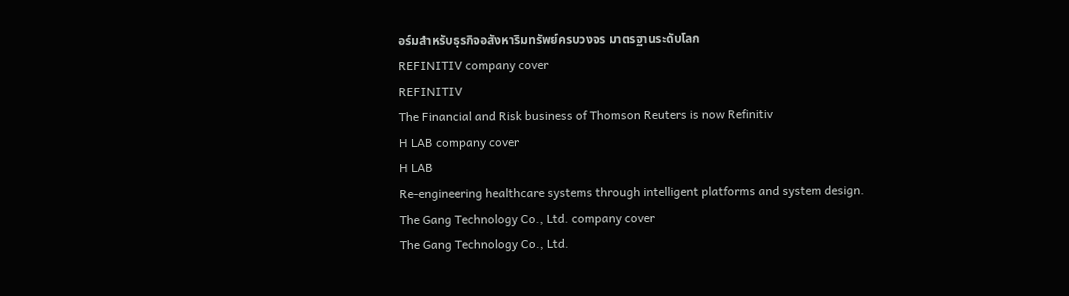อร์มสำหรับธุรกิจอสังหาริมทรัพย์ครบวงจร มาตรฐานระดับโลก
REFINITIV company cover
REFINITIV
The Financial and Risk business of Thomson Reuters is now Refinitiv
H LAB company cover
H LAB
Re-engineering healthcare systems through intelligent platforms and system design.
The Gang Technology Co., Ltd. company cover
The Gang Technology Co., Ltd.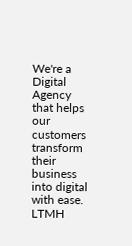We're a Digital Agency that helps our customers transform their business into digital with ease.
LTMH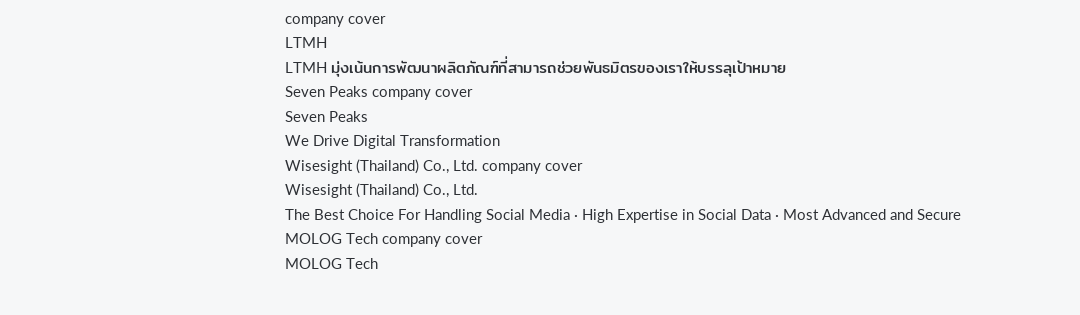company cover
LTMH
LTMH มุ่งเน้นการพัฒนาผลิตภัณฑ์ที่สามารถช่วยพันธมิตรของเราให้บรรลุเป้าหมาย
Seven Peaks company cover
Seven Peaks
We Drive Digital Transformation
Wisesight (Thailand) Co., Ltd. company cover
Wisesight (Thailand) Co., Ltd.
The Best Choice For Handling Social Media · High Expertise in Social Data · Most Advanced and Secure
MOLOG Tech company cover
MOLOG Tech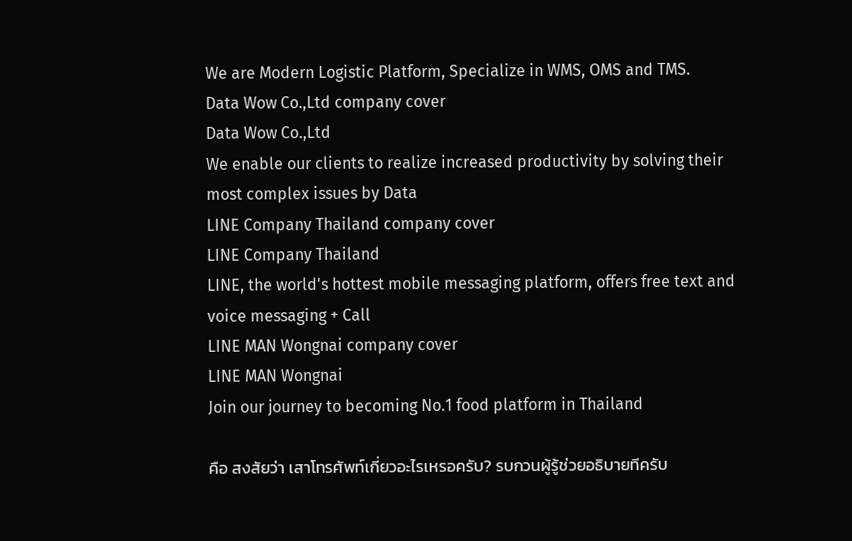We are Modern Logistic Platform, Specialize in WMS, OMS and TMS.
Data Wow Co.,Ltd company cover
Data Wow Co.,Ltd
We enable our clients to realize increased productivity by solving their most complex issues by Data
LINE Company Thailand company cover
LINE Company Thailand
LINE, the world's hottest mobile messaging platform, offers free text and voice messaging + Call
LINE MAN Wongnai company cover
LINE MAN Wongnai
Join our journey to becoming No.1 food platform in Thailand

คือ สงสัยว่า เสาโทรศัพท์เกี่ยวอะไรเหรอครับ? รบกวนผู้รู้ช่วยอธิบายทีครับ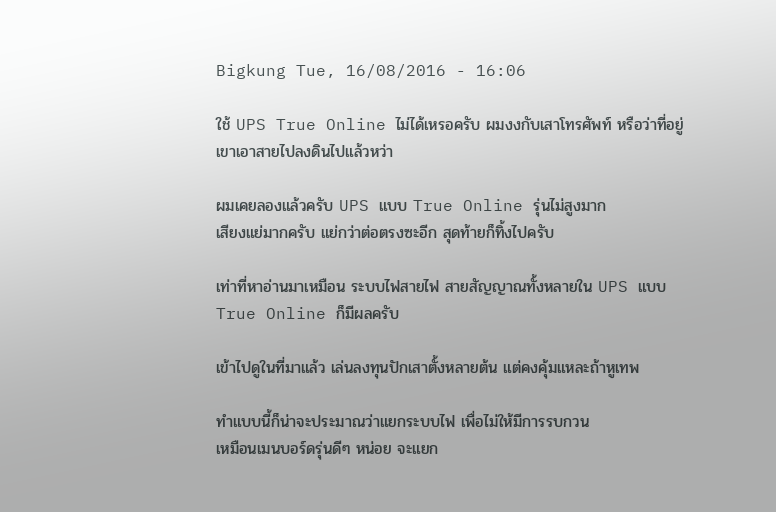Bigkung Tue, 16/08/2016 - 16:06

ใช้ UPS True Online ไม่ได้เหรอครับ ผมงงกับเสาโทรศัพท์ หรือว่าที่อยู่เขาเอาสายไปลงดินไปแล้วหว่า

ผมเคยลองแล้วครับ UPS แบบ True Online รุ่นไม่สูงมาก
เสียงแย่มากครับ แย่กว่าต่อตรงซะอีก สุดท้ายก็ทิ้งไปครับ

เท่าที่หาอ่านมาเหมือน ระบบไฟสายไฟ สายสัญญาณทั้งหลายใน UPS แบบ True Online ก็มีผลครับ

เข้าไปดูในที่มาแล้ว เล่นลงทุนปักเสาตั้งหลายต้น แต่คงคุ้มแหละถ้าหูเทพ

ทำแบบนี้ก็น่าจะประมาณว่าแยกระบบไฟ เพื่อไม่ให้มีการรบกวน
เหมือนเมนบอร์ดรุ่นดีๆ หน่อย จะแยก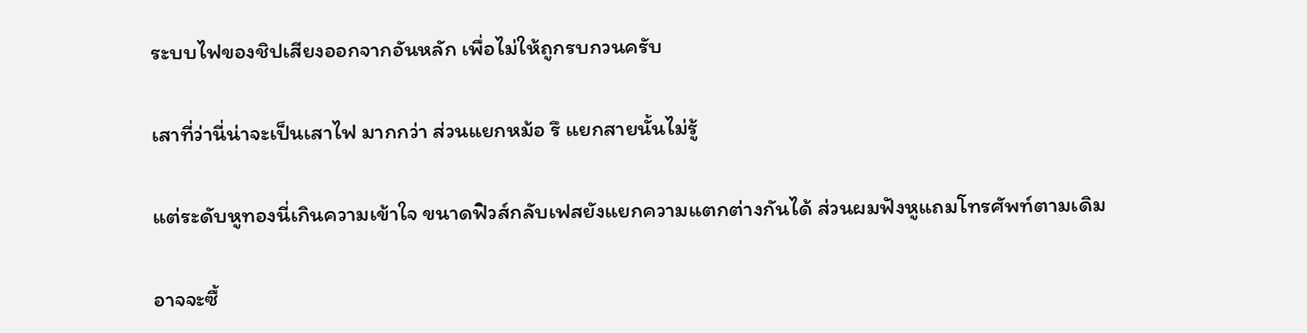ระบบไฟของชิปเสียงออกจากอันหลัก เพื่อไม่ให้ถูกรบกวนครับ

เสาที่ว่านี่น่าจะเป็นเสาไฟ มากกว่า ส่วนแยกหม้อ รึ แยกสายนั้นไม่รู้

แต่ระดับหูทองนี่เกินความเข้าใจ ขนาดฟิวส์กลับเฟสยังแยกความแตกต่างกันได้ ส่วนผมฟังหูแถมโทรศัพท์ตามเดิม

อาจจะซื้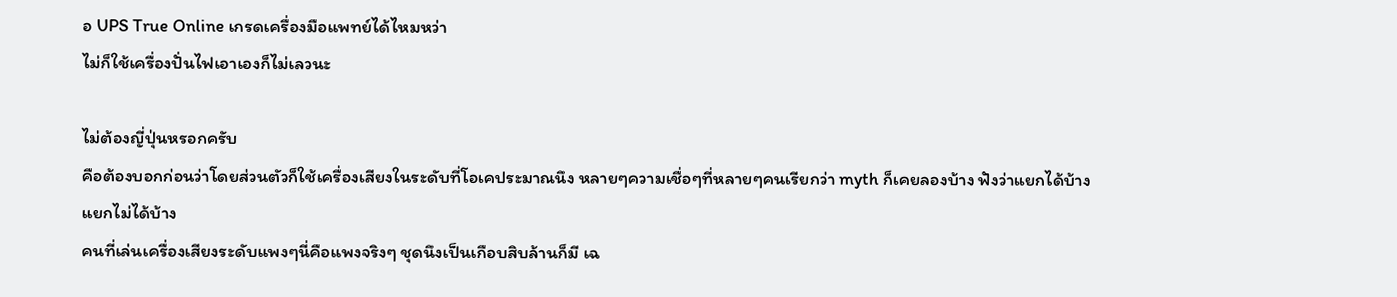อ UPS True Online เกรดเครื่องมือแพทย์ได้ไหมหว่า
ไม่ก็ใช้เครื่องปั่นไฟเอาเองก็ไม่เลวนะ

ไม่ต้องญี่ปุ่นหรอกครับ
คือต้องบอกก่อนว่าโดยส่วนตัวก็ใช้เครื่องเสียงในระดับที่โอเคประมาณนึง หลายๆความเชื่อๆที่หลายๆคนเรียกว่า myth ก็เคยลองบ้าง ฟังว่าแยกได้บ้างแยกไม่ได้บ้าง
คนที่เล่นเครื่องเสียงระดับแพงๆนี่คือแพงจริงๆ ชุดนึงเป็นเกือบสิบล้านก็มี เฉ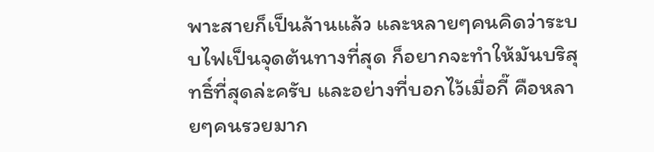พาะสายก็เป็นล้านแล้ว และหลายๆคนคิดว่าระบบไฟเป็นจุดต้นทางที่สุด ก็อยากจะทำให้มันบริสุทธิ์ที่สุดล่ะครับ และอย่างที่บอกไว้เมื่อกี๊ คือหลายๆคนรวยมาก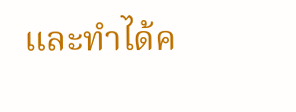และทำได้ค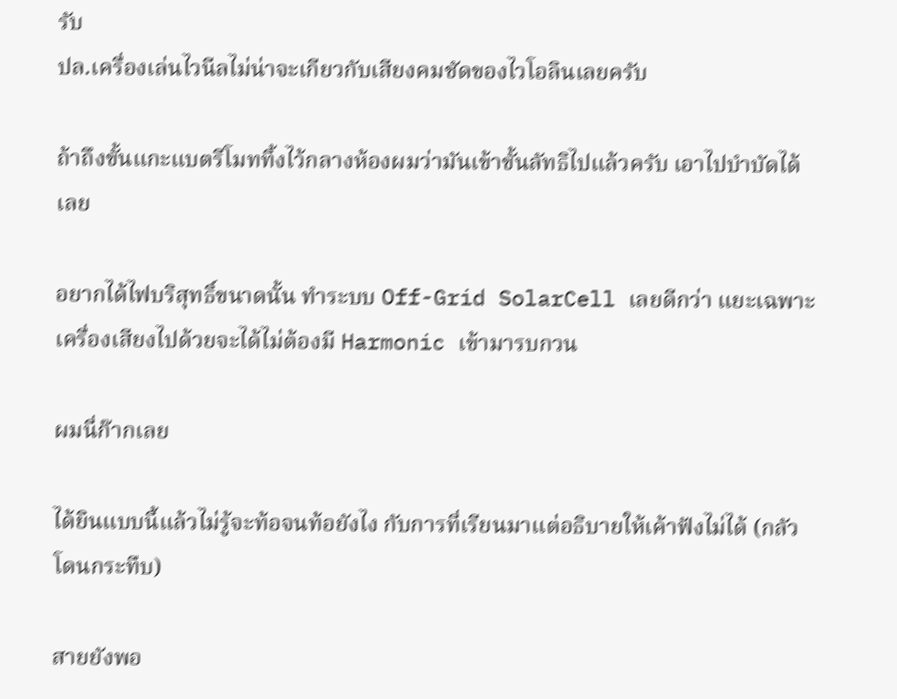รับ
ปล.เครื่องเล่นไวนีลไม่น่าจะเกียวกับเสียงคมชัดของไวโอลินเลยครับ

ถ้าถึงขั้นแกะแบตรีโมททิ้งไว้กลางห้องผมว่ามันเข้าขั้นลัทธิไปแล้วครับ เอาไปบำบัดได้เลย

อยากได้ไฟบริสุทธิ์ขนาดนั้น ทำระบบ Off-Grid SolarCell เลยดีกว่า แยะเฉพาะเครื่องเสียงไปด้วยจะได้ไม่ต้องมี Harmonic เข้ามารบกวน

ผมนี่ก๊ากเลย

ได้ยินแบบนี้แล้วไม่รู้จะท้อจนท้อยังไง กับการที่เรียนมาแต่อธิบายให้เค้าฟังไม่ได้ (กลัวโดนกระทืบ)

สายยังพอ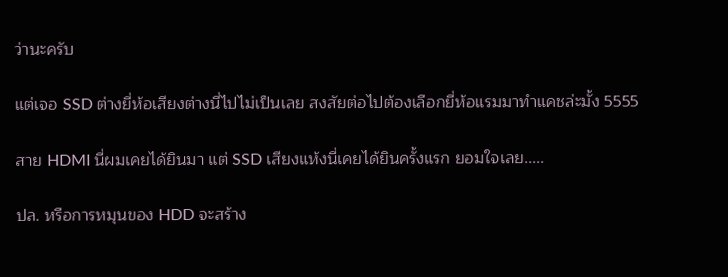ว่านะครับ

แต่เจอ SSD ต่างยี่ห้อเสียงต่างนี่ไปไม่เป็นเลย สงสัยต่อไปต้องเลือกยี่ห้อแรมมาทำแคชล่ะมั้ง 5555

สาย HDMI นี่ผมเคยได้ยินมา แต่ SSD เสียงแห้งนี่เคยได้ยินครั้งแรก ยอมใจเลย.....

ปล. หรือการหมุนของ HDD จะสร้าง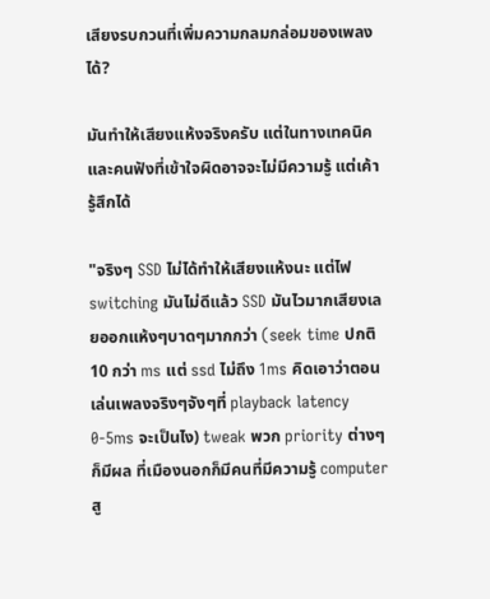เสียงรบกวนที่เพิ่มความกลมกล่อมของเพลงได้?

มันทำให้เสียงแห้งจริงครับ แต่ในทางเทคนิค และคนฟังที่เข้าใจผิดอาจจะไม่มีความรู้ แต่เค้ารู้สึกได้

"จริงๆ SSD ไม่ได้ทำให้เสียงแห้งนะ แต่ไฟ switching มันไม่ดีแล้ว SSD มันไวมากเสียงเลยออกแห้งๆบาดๆมากกว่า (seek time ปกติ 10 กว่า ms แต่ ssd ไม่ถึง 1ms คิดเอาว่าตอนเล่นเพลงจริงๆจังๆที่ playback latency 0-5ms จะเป็นไง) tweak พวก priority ต่างๆก็มีผล ที่เมืองนอกก็มีคนที่มีความรู้ computer สู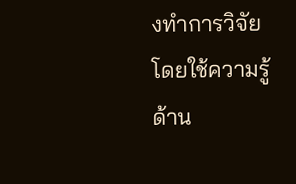งทำการวิจัยโดยใช้ความรู้ด้าน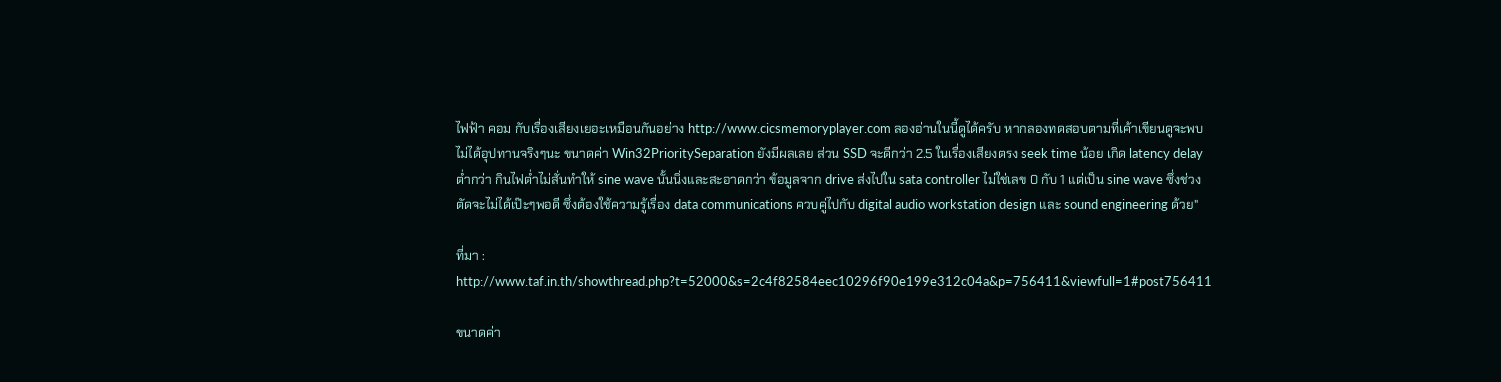ไฟฟ้า คอม กับเรื่องเสียงเยอะเหมือนกันอย่าง http://www.cicsmemoryplayer.com ลองอ่านในนี้ดูได้ครับ หากลองทดสอบตามที่เค้าเขียนดูจะพบไม่ได้อุปทานจริงๆนะ ขนาดค่า Win32PrioritySeparation ยังมีผลเลย ส่วน SSD จะดีกว่า 2.5 ในเรื่องเสียงตรง seek time น้อย เกิด latency delay ต่ำกว่า กินไฟต่ำไม่สั่นทำให้ sine wave นั้นนิ่งและสะอาดกว่า ข้อมูลจาก drive ส่งไปใน sata controller ไม่ใช่เลข 0 กับ 1 แต่เป็น sine wave ซึ่งช่วงตัดจะไม่ได้เป๊ะๆพอดี ซึ่งต้องใช้ความรู้เรื่อง data communications ควบคู่ไปกับ digital audio workstation design และ sound engineering ด้วย"

ที่มา :
http://www.taf.in.th/showthread.php?t=52000&s=2c4f82584eec10296f90e199e312c04a&p=756411&viewfull=1#post756411

ขนาดค่า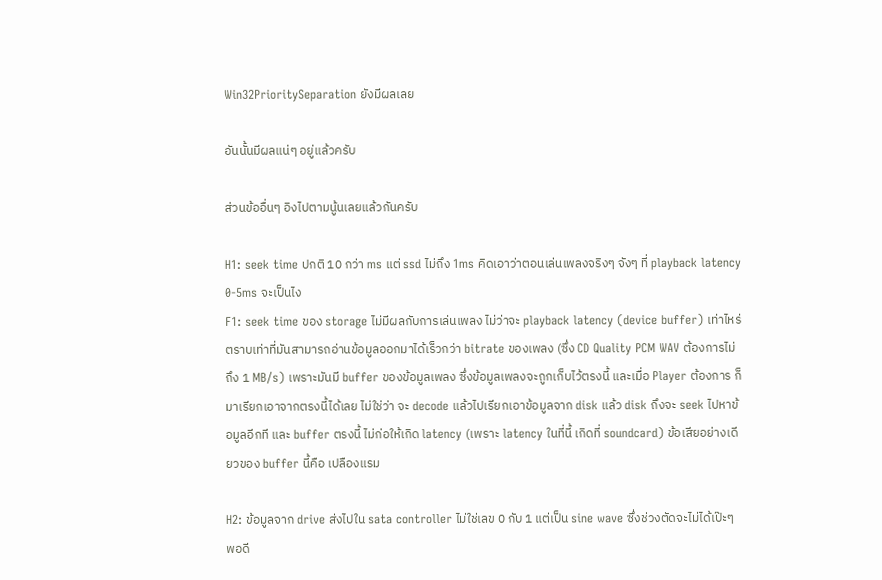Win32PrioritySeparation ยังมีผลเลย

อันนั้นมีผลแน่ๆ อยู่แล้วครับ

ส่วนข้ออื่นๆ อิงไปตามนู้นเลยแล้วกันครับ

H1: seek time ปกติ 10 กว่า ms แต่ ssd ไม่ถึง 1ms คิดเอาว่าตอนเล่นเพลงจริงๆ จังๆ ที่ playback latency 0-5ms จะเป็นไง
F1: seek time ของ storage ไม่มีผลกับการเล่นเพลง ไม่ว่าจะ playback latency (device buffer) เท่าไหร่ ตราบเท่าที่มันสามารถอ่านข้อมูลออกมาได้เร็วกว่า bitrate ของเพลง (ซึ่ง CD Quality PCM WAV ต้องการไม่ถึง 1 MB/s) เพราะมันมี buffer ของข้อมูลเพลง ซึ่งข้อมูลเพลงจะถูกเก็บไว้ตรงนี้ และเมื่อ Player ต้องการ ก็มาเรียกเอาจากตรงนี้ได้เลย ไม่ใช่ว่า จะ decode แล้วไปเรียกเอาข้อมูลจาก disk แล้ว disk ถึงจะ seek ไปหาข้อมูลอีกที และ buffer ตรงนี้ ไม่ก่อให้เกิด latency (เพราะ latency ในที่นี้ เกิดที่ soundcard) ข้อเสียอย่างเดียวของ buffer นี้คือ เปลืองแรม

H2: ข้อมูลจาก drive ส่งไปใน sata controller ไม่ใช่เลข 0 กับ 1 แต่เป็น sine wave ซึ่งช่วงตัดจะไม่ได้เป๊ะๆพอดี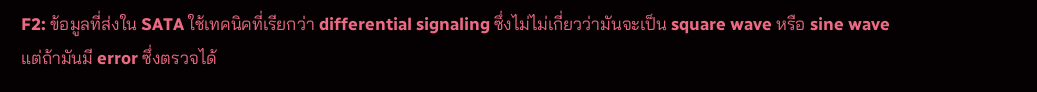F2: ข้อมูลที่ส่งใน SATA ใช้เทคนิคที่เรียกว่า differential signaling ซึ่งไม่ไม่เกี่ยวว่ามันจะเป็น square wave หรือ sine wave แต่ถ้ามันมี error ซึ่งตรวจได้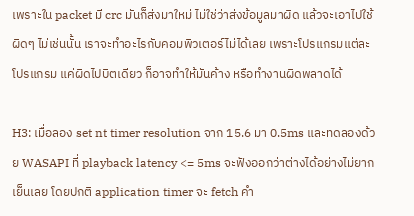เพราะใน packet มี crc มันก็ส่งมาใหม่ ไม่ใช่ว่าส่งข้อมูลมาผิด แล้วจะเอาไปใช้ผิดๆ ไม่เช่นนั้น เราจะทำอะไรกับคอมพิวเตอร์ไม่ได้เลย เพราะโปรแกรมแต่ละโปรแกรม แค่ผิดไปบิตเดียว ก็อาจทำให้มันค้าง หรือทำงานผิดพลาดได้

H3: เมื่อลอง set nt timer resolution จาก 15.6 มา 0.5ms และทดลองด้วย WASAPI ที่ playback latency <= 5ms จะฟังออกว่าต่างได้อย่างไม่ยากเย็นเลย โดยปกติ application timer จะ fetch คำ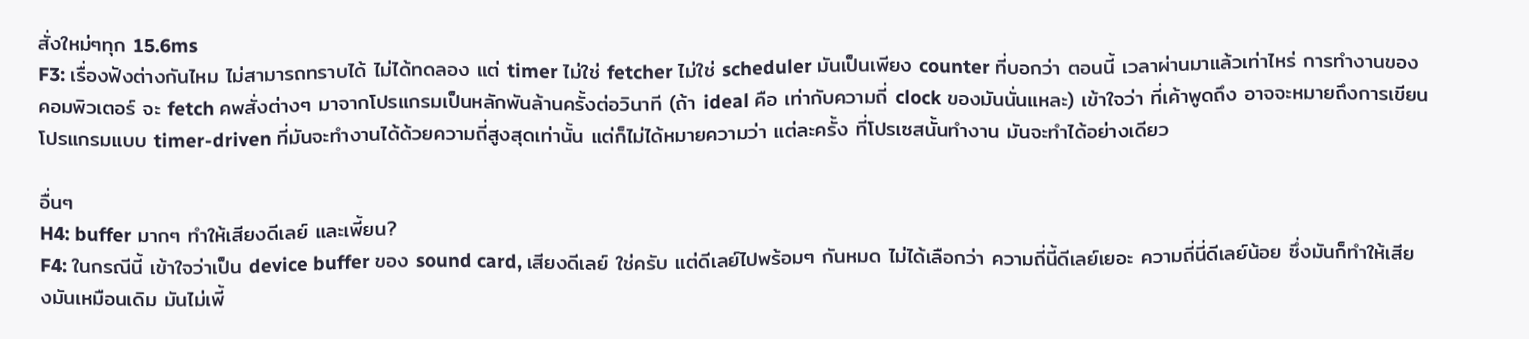สั่งใหม่ๆทุก 15.6ms
F3: เรื่องฟังต่างกันไหม ไม่สามารถทราบได้ ไม่ได้ทดลอง แต่ timer ไม่ใช่ fetcher ไม่ใช่ scheduler มันเป็นเพียง counter ที่บอกว่า ตอนนี้ เวลาผ่านมาแล้วเท่าไหร่ การทำงานของคอมพิวเตอร์ จะ fetch คพสั่งต่างๆ มาจากโปรแกรมเป็นหลักพันล้านครั้งต่อวินาที (ถ้า ideal คือ เท่ากับความถี่ clock ของมันนั่นแหละ) เข้าใจว่า ที่เค้าพูดถึง อาจจะหมายถึงการเขียนโปรแกรมแบบ timer-driven ที่มันจะทำงานได้ด้วยความถี่สูงสุดเท่านั้น แต่ก็ไม่ได้หมายความว่า แต่ละครั้ง ที่โปรเซสนั้นทำงาน มันจะทำได้อย่างเดียว

อื่นๆ
H4: buffer มากๆ ทำให้เสียงดีเลย์ และเพี้ยน?
F4: ในกรณีนี้ เข้าใจว่าเป็น device buffer ของ sound card, เสียงดีเลย์ ใช่ครับ แต่ดีเลย์ไปพร้อมๆ กันหมด ไม่ได้เลือกว่า ความถี่นี้ดีเลย์เยอะ ความถี่นี่ดีเลย์น้อย ซึ่งมันก็ทำให้เสียงมันเหมือนเดิม มันไม่เพี้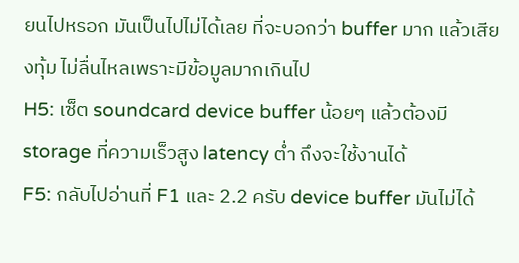ยนไปหรอก มันเป็นไปไม่ได้เลย ที่จะบอกว่า buffer มาก แล้วเสียงทุ้ม ไม่ลื่นไหลเพราะมีข้อมูลมากเกินไป
H5: เซ็ต soundcard device buffer น้อยๆ แล้วต้องมี storage ที่ความเร็วสูง latency ต่ำ ถึงจะใช้งานได้
F5: กลับไปอ่านที่ F1 และ 2.2 ครับ device buffer มันไม่ได้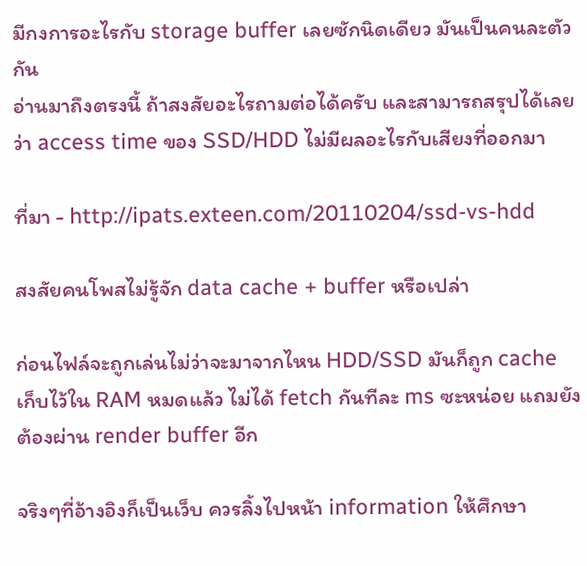มีกงการอะไรกับ storage buffer เลยซักนิดเดียว มันเป็นคนละตัวกัน
อ่านมาถึงตรงนี้ ถ้าสงสัยอะไรถามต่อได้ครับ และสามารถสรุปได้เลยว่า access time ของ SSD/HDD ไม่มีผลอะไรกับเสียงที่ออกมา

ที่มา - http://ipats.exteen.com/20110204/ssd-vs-hdd

สงสัยคนโพสไม่รู้จัก data cache + buffer หรือเปล่า

ก่อนไฟล์จะถูกเล่นไม่ว่าจะมาจากไหน HDD/SSD มันก็ถูก cache เก็บไว้ใน RAM หมดแล้ว ไม่ได้ fetch กันทีละ ms ซะหน่อย แถมยังต้องผ่าน render buffer อีก

จริงๆที่อ้างอิงก็เป็นเว็บ ควรลิ้งไปหน้า information ให้ศึกษา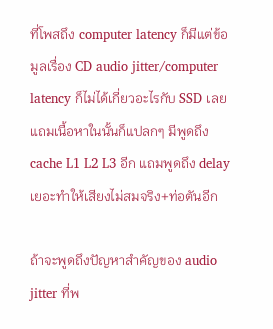ที่โพสถึง computer latency ก็มีแต่ข้อมูลเรื่อง CD audio jitter/computer latency ก็ไม่ได้เกี่ยวอะไรกับ SSD เลย แถมเนื้อหาในนั้นก็แปลกๆ มีพูดถึง cache L1 L2 L3 อีก แถมพูดถึง delay เยอะทำให้เสียงไม่สมจริง+ท่อตันอีก

ถ้าจะพูดถึงปัญหาสำคัญของ audio jitter ที่พ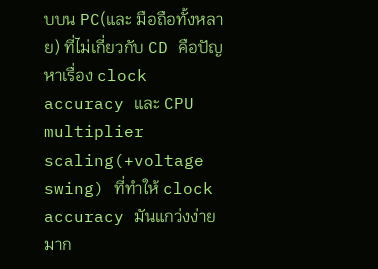บบน PC(และ มือถือทั้งหลาย) ที่ไม่เกี่ยวกับ CD คือปัญหาเรื่อง clock accuracy และ CPU multiplier scaling(+voltage swing) ที่ทำให้ clock accuracy มันแกว่งง่ายมาก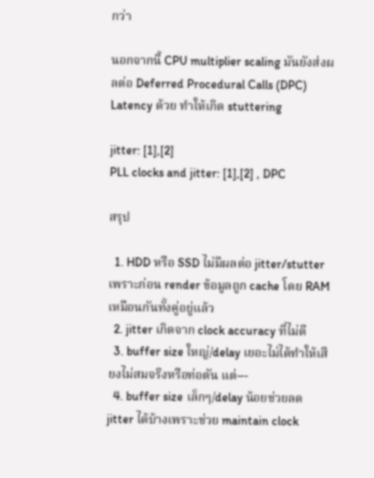กว่า

นอกจากนี้ CPU multiplier scaling มันยังส่งผลต่อ Deferred Procedural Calls (DPC) Latency ด้วย ทำให้เกิด stuttering

jitter: [1],[2]
PLL clocks and jitter: [1],[2] , DPC

สรุป

  1. HDD หรือ SSD ไม่มีผลต่อ jitter/stutter เพราะก่อน render ข้อมูลถูก cache โดย RAM เหมือนกันทั้งคู่อยู่แล้ว
  2. jitter เกิดจาก clock accuracy ที่ไม่ดี
  3. buffer size ใหญ่/delay เยอะไม่ได้ทำให้เสียงไม่สมจริงหรือท่อตัน แต่---
  4. buffer size เล็กๆ/delay น้อยช่วยลด jitter ได้บ้างเพราะช่วย maintain clock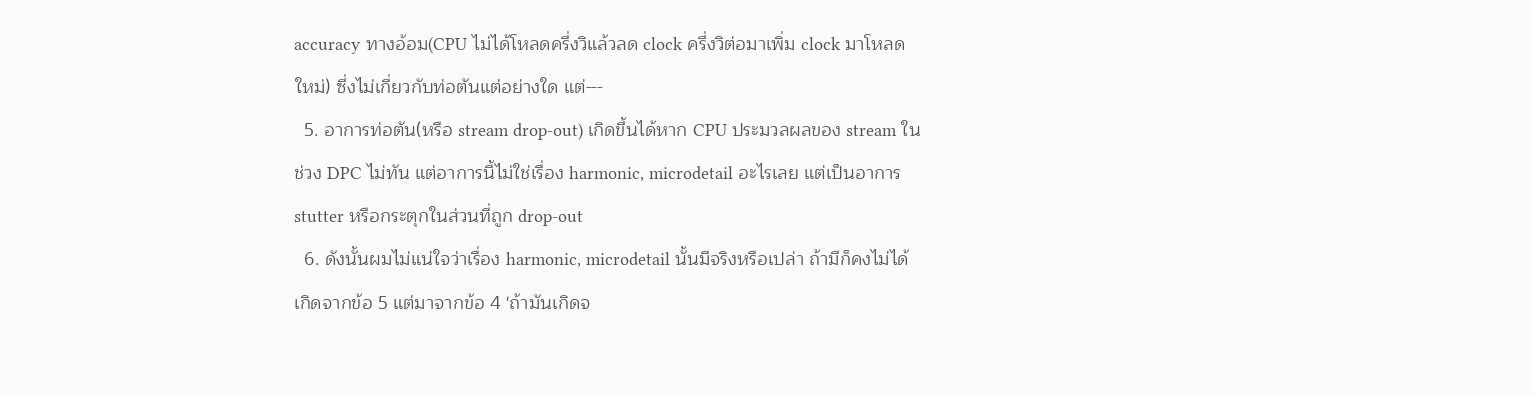accuracy ทางอ้อม(CPU ไม่ได้โหลดครึ่งวิแล้วลด clock ครึ่งวิต่อมาเพิ่ม clock มาโหลดใหม่) ซึ่งไม่เกี่ยวกับท่อตันแต่อย่างใด แต่---
  5. อาการท่อตัน(หรือ stream drop-out) เกิดขึ้นได้หาก CPU ประมวลผลของ stream ในช่วง DPC ไม่ทัน แต่อาการนี้ไม่ใช่เรื่อง harmonic, microdetail อะไรเลย แต่เป็นอาการ stutter หรือกระตุกในส่วนที่ถูก drop-out
  6. ดังนั้นผมไม่แน่ใจว่าเรื่อง harmonic, microdetail นั้นมีจริงหรือเปล่า ถ้ามีก็คงไม่ได้เกิดจากข้อ 5 แต่มาจากข้อ 4 'ถ้ามันเกิดจ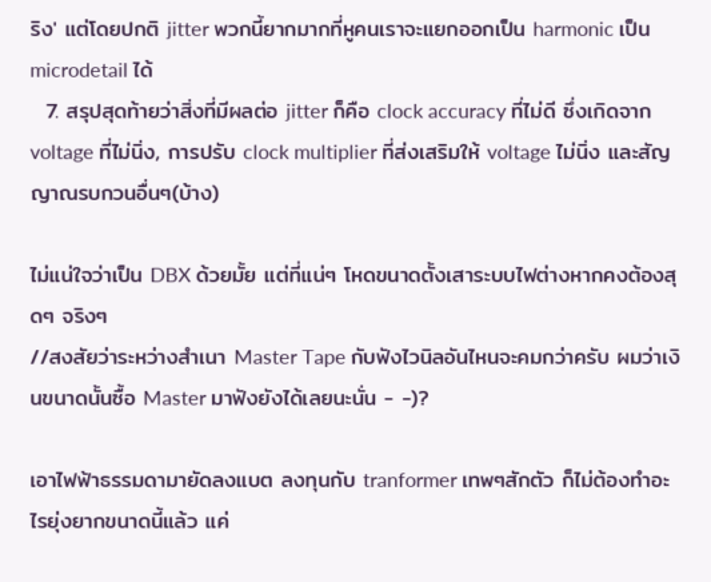ริง' แต่โดยปกติ jitter พวกนี้ยากมากที่หูคนเราจะแยกออกเป็น harmonic เป็น microdetail ได้
  7. สรุปสุดท้ายว่าสิ่งที่มีผลต่อ jitter ก็คือ clock accuracy ที่ไม่ดี ซึ่งเกิดจาก voltage ที่ไม่นิ่ง, การปรับ clock multiplier ที่ส่งเสริมให้ voltage ไม่นิ่ง และสัญญาณรบกวนอื่นๆ(บ้าง)

ไม่แน่ใจว่าเป็น DBX ด้วยมั้ย แต่ที่แน่ๆ โหดขนาดตั้งเสาระบบไฟต่างหากคงต้องสุดๆ จริงๆ
//สงสัยว่าระหว่างสำเนา Master Tape กับฟังไวนิลอันไหนจะคมกว่าครับ ผมว่าเงินขนาดนั้นซื้อ Master มาฟังยังได้เลยนะนั่น - -)?

เอาไฟฟ้าธรรมดามายัดลงแบต ลงทุนกับ tranformer เทพๆสักตัว ก็ไม่ต้องทำอะไรยุ่งยากขนาดนี้แล้ว แค่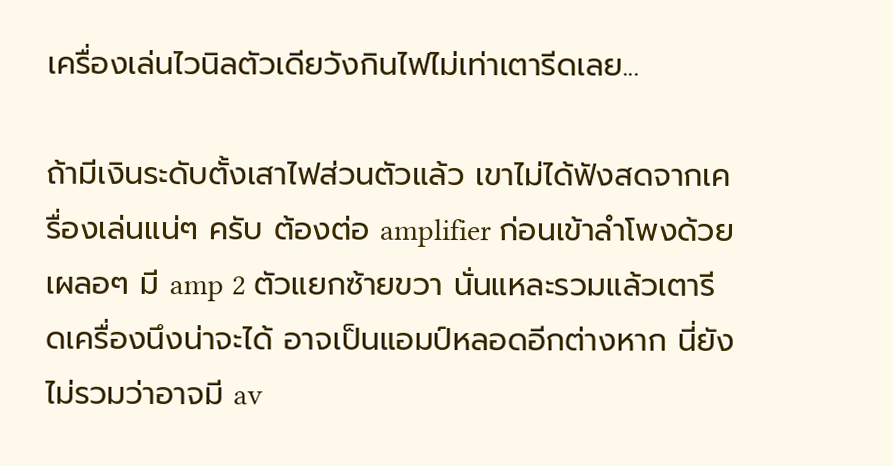เครื่องเล่นไวนิลตัวเดียวังกินไฟไม่เท่าเตารีดเลย...

ถ้ามีเงินระดับตั้งเสาไฟส่วนตัวแล้ว เขาไม่ได้ฟังสดจากเครื่องเล่นแน่ๆ ครับ ต้องต่อ amplifier ก่อนเข้าลำโพงด้วย เผลอๆ มี amp 2 ตัวแยกซ้ายขวา นั่นแหละรวมแล้วเตารีดเครื่องนึงน่าจะได้ อาจเป็นแอมป์หลอดอีกต่างหาก นี่ยังไม่รวมว่าอาจมี av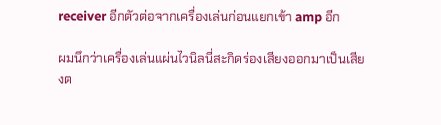receiver อีกตัวต่อจากเครื่องเล่นก่อนแยกเข้า amp อีก

ผมนึกว่าเครื่องเล่นแผ่นไวนิลนี่สะกิดร่องเสียงออกมาเป็นเสียงต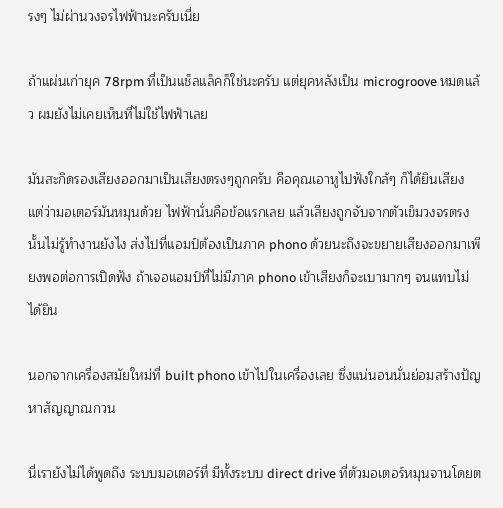รงๆ ไม่ผ่านวงจรไฟฟ้านะครับเนี่ย

ถ้าแผ่นเก่ายุค 78rpm ที่เป็นแช็ลแล็คก็ใช่นะครับ แต่ยุคหลังเป็น microgroove หมดแล้ว ผมยังไม่เคยเห็นที่ไม่ใช้ไฟฟ้าเลย

มันสะกิดรองเสียงออกมาเป็นเสียงตรงๆถูกครับ คือคุณเอาหูไปฟังใกล้ๆ ก็ได้ยินเสียง แต่ว่ามอเตอร์มันหมุนด้วย ไฟฟ้านั่นคือข้อแรกเลย แล้วเสียงถูกจับจากตัวเข็มวงจรตรงนั้นไม่รู้ทำงานยังไง ส่งไปที่แอมป์ต้องเป็นภาค phono ด้วยนะถึงจะขยายเสียงออกมาเพียงพอต่อการเปิดฟัง ถ้าเจอแอมป์ที่ไม่มีภาค phono เข้าเสียงก็จะเบามากๆ จนแทบไม่ได้ยิน

นอกจากเครื่องสมัยใหม่ที่ built phono เข้าไปในเครื่องเลย ซึ่งแน่นอนนั่นย่อมสร้างปัญหาสัญญาณกวน

นี่เรายังไม่ได้พูดถึง ระบบมอเตอร์ที่ มีทั้งระบบ direct drive ที่ตัวมอเตอร์หมุนจานโดยต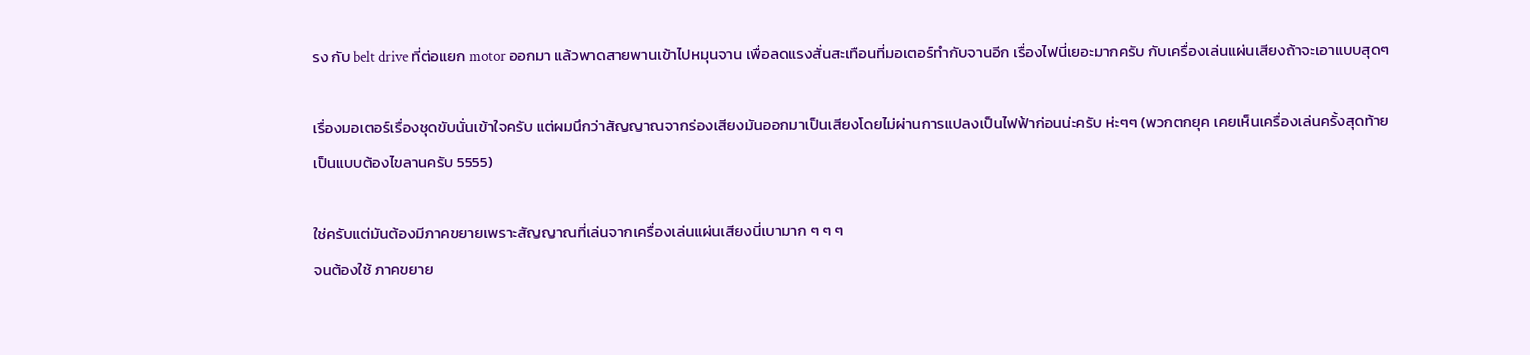รง กับ belt drive ที่ต่อแยก motor ออกมา แล้วพาดสายพานเข้าไปหมุนจาน เพื่อลดแรงสั่นสะเทือนที่มอเตอร์ทำกับจานอีก เรื่องไฟนี่เยอะมากครับ กับเครื่องเล่นแผ่นเสียงถ้าจะเอาแบบสุดๆ

เรื่องมอเตอร์เรื่องชุดขับนั่นเข้าใจครับ แต่ผมนึกว่าสัญญาณจากร่องเสียงมันออกมาเป็นเสียงโดยไม่ผ่านการแปลงเป็นไฟฟ้าก่อนน่ะครับ ห่ะๆๆ (พวกตกยุค เคยเห็นเครื่องเล่นครั้งสุดท้ายเป็นแบบต้องไขลานครับ 5555)

ใช่ครับแต่มันต้องมีภาคขยายเพราะสัญญาณที่เล่นจากเครื่องเล่นแผ่นเสียงนี่เบามาก ๆ ๆ ๆ
จนต้องใช้ ภาคขยาย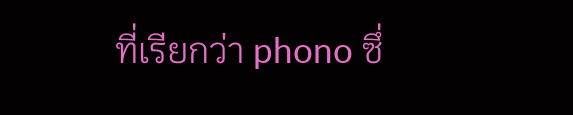ที่เรียกว่า phono ซึ่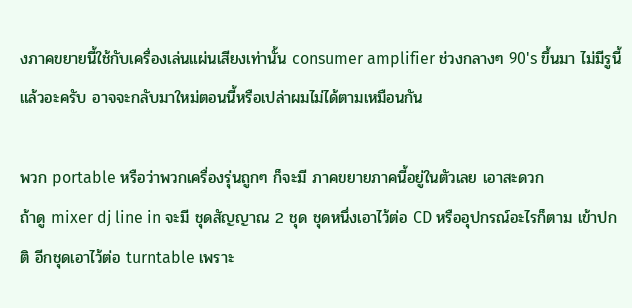งภาคขยายนี้ใช้กับเครื่องเล่นแผ่นเสียงเท่านั้น consumer amplifier ช่วงกลางๆ 90's ขึ้นมา ไม่มีรูนี้แล้วอะครับ อาจจะกลับมาใหม่ตอนนี้หรือเปล่าผมไม่ได้ตามเหมือนกัน

พวก portable หรือว่าพวกเครื่องรุ่นถูกๆ ก็จะมี ภาคขยายภาคนี้อยู่ในตัวเลย เอาสะดวก
ถ้าดู mixer dj line in จะมี ชุดสัญญาณ 2 ชุด ชุดหนึ่งเอาไว้ต่อ CD หรืออุปกรณ์อะไรก็ตาม เข้าปกติ อีกชุดเอาไว้ต่อ turntable เพราะ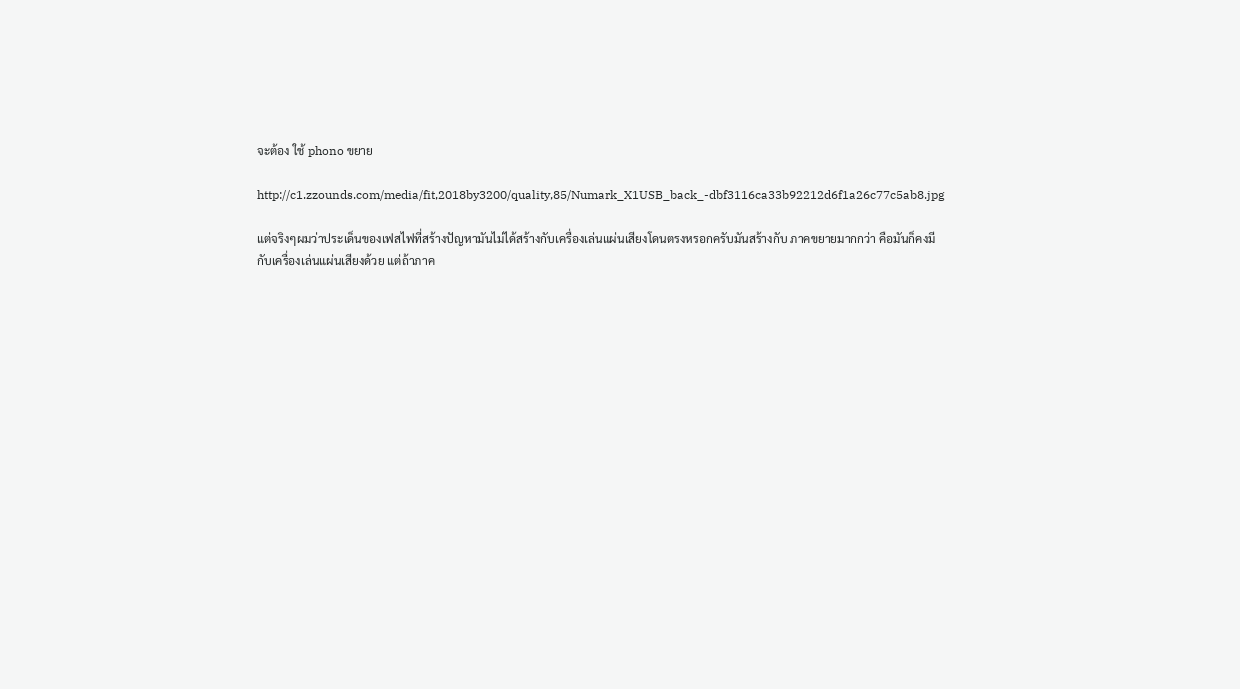จะต้อง ใช้ phono ขยาย

http://c1.zzounds.com/media/fit,2018by3200/quality,85/Numark_X1USB_back_-dbf3116ca33b92212d6f1a26c77c5ab8.jpg

แต่จริงๆผมว่าประเด็นของเฟสไฟที่สร้างปัญหามันไม่ได้สร้างกับเครื่องเล่นแผ่นเสียงโดนตรงหรอกครับมันสร้างกับ ภาคขยายมากกว่า คือมันก็คงมีกับเครื่องเล่นแผ่นเสียงด้วย แต่ถ้าภาค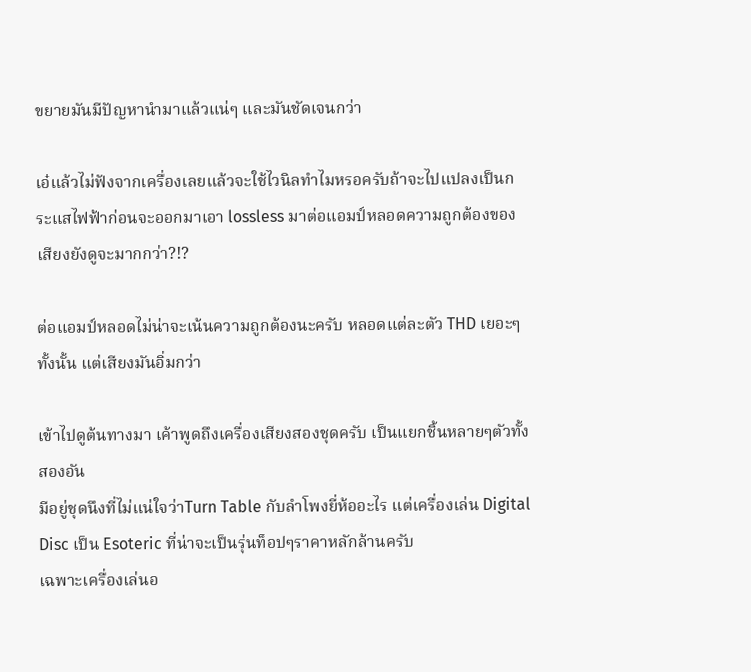ขยายมันมีปัญหานำมาแล้วแน่ๆ และมันชัดเจนกว่า

เอ๋แล้วไม่ฟังจากเครื่องเลยแล้วจะใช้ไวนิลทำไมหรอครับถ้าจะไปแปลงเป็นกระแสไฟฟ้าก่อนจะออกมาเอา lossless มาต่อแอมป์หลอดความถูกต้องของเสียงยังดูจะมากกว่า?!?

ต่อแอมป์หลอดไม่น่าจะเน้นความถูกต้องนะครับ หลอดแต่ละตัว THD เยอะๆทั้งนั้น แต่เสียงมันอิ่มกว่า

เข้าไปดูต้นทางมา เค้าพูดถึงเครื่องเสียงสองชุดครับ เป็นแยกชิ้นหลายๆตัวทั้งสองอัน
มีอยู่ชุดนึงที่ไม่แน่ใจว่าTurn Table กับลำโพงยี่ห้ออะไร แต่เครื่องเล่น Digital Disc เป็น Esoteric ที่น่าจะเป็นรุ่นท็อปๆราคาหลักล้านครับ
เฉพาะเครื่องเล่นอ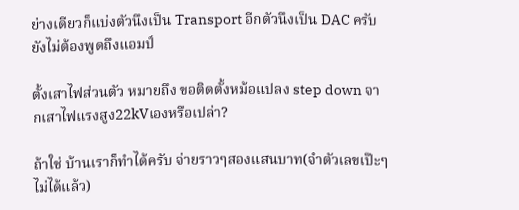ย่างเดียวก็แบ่งตัวนึงเป็น Transport อีกตัวนึงเป็น DAC ครับ ยังไม่ต้องพูดถึงแอมป์

ตั้งเสาไฟส่วนตัว หมายถึง ขอติดตั้งหม้อแปลง step down จากเสาไฟแรงสูง22kVเองหรือเปล่า?

ถ้าใช่ บ้านเราก็ทำได้ครับ จ่ายราวๆสองแสนบาท(จำตัวเลขเป๊ะๆไม่ได้แล้ว)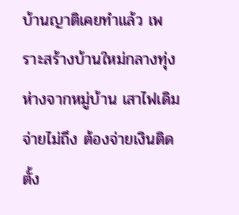บ้านญาติเคยทำแล้ว เพราะสร้างบ้านใหม่กลางทุ่ง ห่างจากหมู่บ้าน เสาไฟเดิมจ่ายไม่ถึง ต้องจ่ายเงินติดตั้ง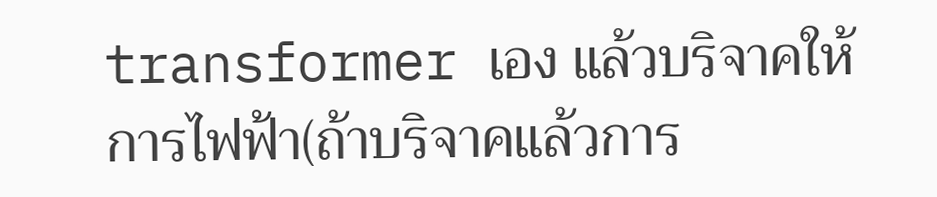transformer เอง แล้วบริจาคให้การไฟฟ้า(ถ้าบริจาคแล้วการ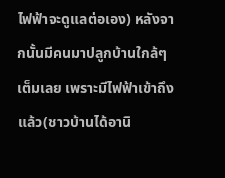ไฟฟ้าจะดูแลต่อเอง) หลังจากนั้นมีคนมาปลูกบ้านใกล้ๆเต็มเลย เพราะมีไฟฟ้าเข้าถึงแล้ว(ชาวบ้านได้อานิ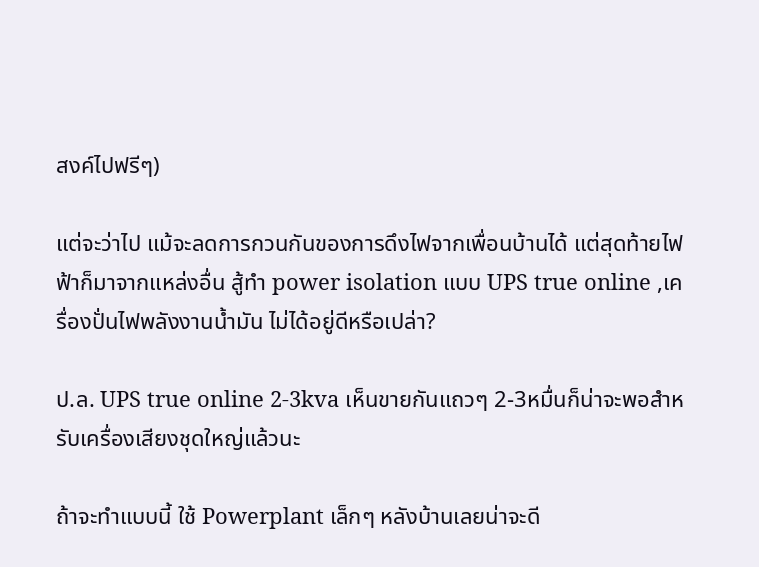สงค์ไปฟรีๆ)

แต่จะว่าไป แม้จะลดการกวนกันของการดึงไฟจากเพื่อนบ้านได้ แต่สุดท้ายไฟฟ้าก็มาจากแหล่งอื่น สู้ทำ power isolation แบบ UPS true online ,เครื่องปั่นไฟพลังงานน้ำมัน ไม่ได้อยู่ดีหรือเปล่า?

ป.ล. UPS true online 2-3kva เห็นขายกันแถวๆ 2-3หมื่นก็น่าจะพอสำหรับเครื่องเสียงชุดใหญ่แล้วนะ

ถ้าจะทำแบบนี้ ใช้ Powerplant เล็กๆ หลังบ้านเลยน่าจะดี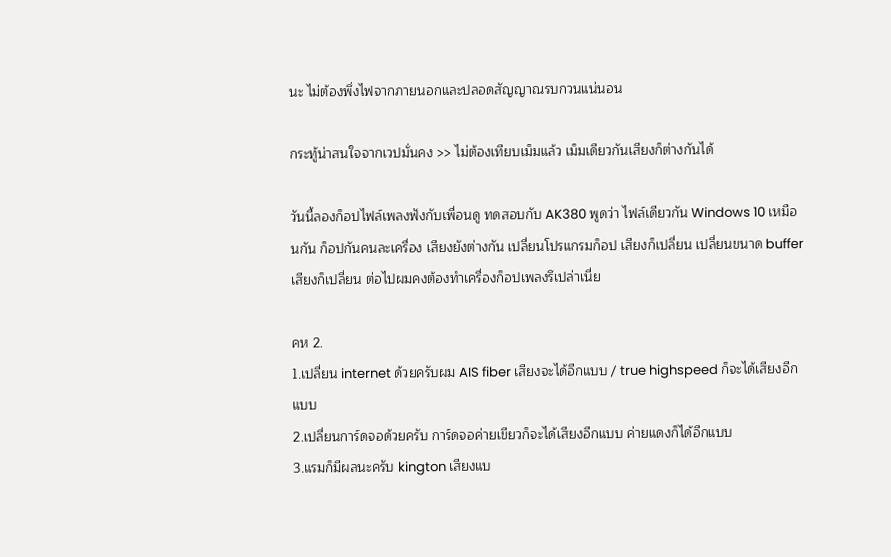นะ ไม่ต้องพึ่งไฟจากภายนอกและปลอดสัญญาณรบกวนแน่นอน

กระทู้น่าสนใจจากเวปมั่นคง >> ไม่ต้องเทียบเม็มแล้ว เม็มเดียวกันเสียงก็ต่างกันได้

วันนี้ลองก็อปไฟล์เพลงฟังกับเพื่อนดู ทดสอบกับ AK380 พูดว่า ไฟล์เดียวกัน Windows 10 เหมือนกัน ก็อปกันคนละเครื่อง เสียงยังต่างกัน เปลี่ยนโปรแกรมก็อป เสียงก็เปลี่ยน เปลี่ยนขนาด buffer เสียงก็เปลี่ยน ต่อไปผมคงต้องทำเครื่องก็อปเพลงรึเปล่าเนี่ย

คห 2.
1.เปลี่ยน internet ด้วยครับผม AIS fiber เสียงจะได้อีกแบบ / true highspeed ก็จะได้เสียงอีกแบบ
2.เปลี่ยนการ์ดจอด้วยครับ การ์ดจอค่ายเขียวก็จะได้เสียงอีกแบบ ค่ายแดงก็ได้อีกแบบ
3.แรมก็มีผลนะครับ kington เสียงแบ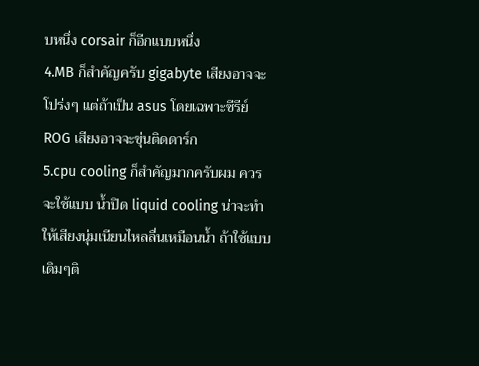บหนึ่ง corsair ก็อีกแบบหนึ่ง
4.MB ก็สำคัญครับ gigabyte เสียงอาจจะโปร่งๆ แต่ถ้าเป็น asus โดยเฉพาะซีรีย์ ROG เสียงอาจจะขุ่นติดดาร์ก
5.cpu cooling ก็สำคัญมากครับผม ควรจะใช้แบบ น้ำปิด liquid cooling น่าจะทำให้เสียงนุ่มเนียนไหลลื่นเหมือนน้ำ ถ้าใช้แบบเดิมๆติ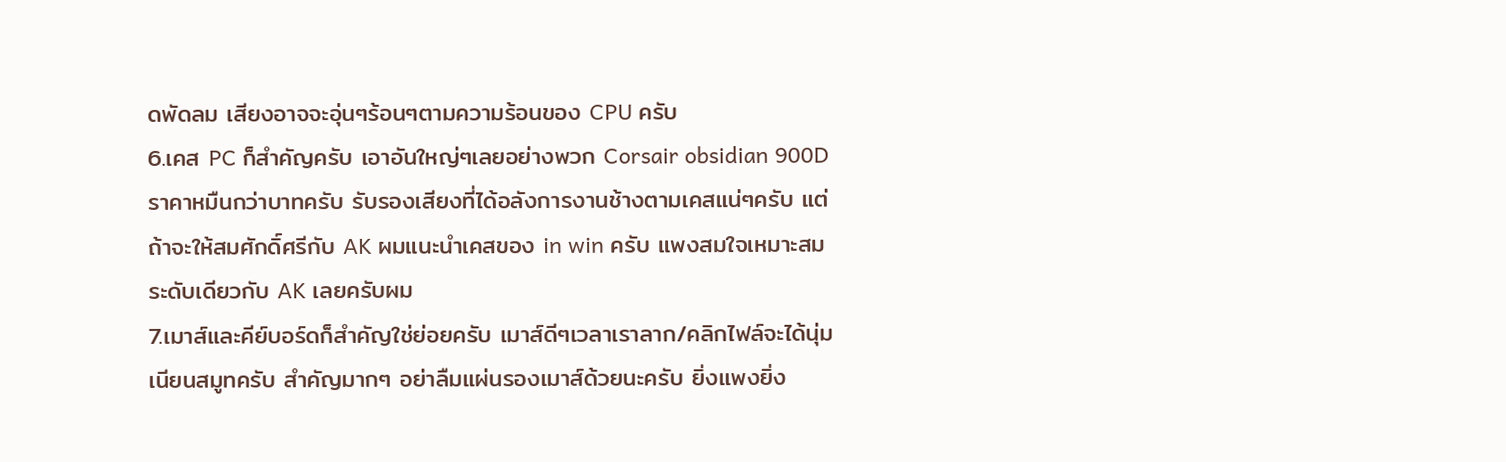ดพัดลม เสียงอาจจะอุ่นๆร้อนๆตามความร้อนของ CPU ครับ
6.เคส PC ก็สำคัญครับ เอาอันใหญ่ๆเลยอย่างพวก Corsair obsidian 900D ราคาหมืนกว่าบาทครับ รับรองเสียงที่ได้อลังการงานช้างตามเคสแน่ๆครับ แต่ถ้าจะให้สมศักดิ์ศรีกับ AK ผมแนะนำเคสของ in win ครับ แพงสมใจเหมาะสมระดับเดียวกับ AK เลยครับผม
7.เมาส์และคีย์บอร์ดก็สำคัญใช่ย่อยครับ เมาส์ดีๆเวลาเราลาก/คลิกไฟล์จะได้นุ่มเนียนสมูทครับ สำคัญมากๆ อย่าลืมแผ่นรองเมาส์ด้วยนะครับ ยิ่งแพงยิ่ง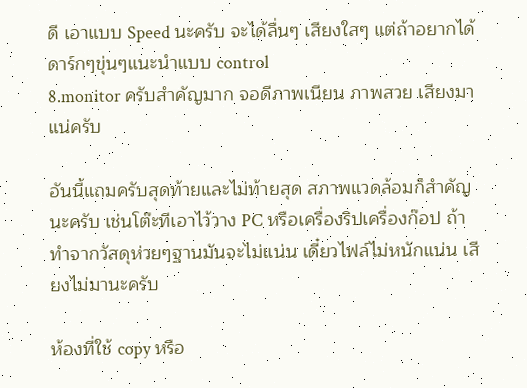ดี เอาแบบ Speed นะครับ จะได้ลื่นๆ เสียงใสๆ แต่ถ้าอยากได้ดาร์กๆขุ่นๆแนะนำแบบ control
8.monitor ครับสำคัญมาก จอดีภาพเนียน ภาพสวย เสียงมาแน่ครับ

อันนี้แถมครับสุดท้ายและไม่ท้ายสุด สภาพแวดล้อมก็สำคัญนะครับ เช่นโต๊ะทีเอาไว้วาง PC หรือเครื่องริปเครื่องก๊อป ถ้าทำจากวัสดุห่วยๆฐานมันจะไม่แน่น เดี๋ยวไฟล์ไม่หนักแน่น เสียงไม่มานะครับ

ห้องที่ใช้ copy หรือ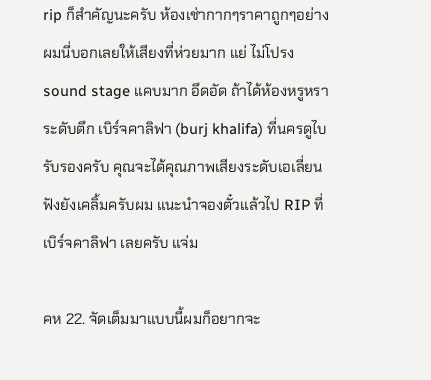rip ก็สำคัญนะครับ ห้องเช่ากากๆราคาถูกๆอย่างผมนี่บอกเลยให้เสียงที่ห่วยมาก แย่ ไม่โปรง sound stage แคบมาก อึดอัด ถ้าได้ห้องหรูหราระดับตึก เบิร์จคาลิฟา (burj khalifa) ที่นครดูไบ รับรองครับ คุณจะได้คุณภาพเสียงระดับเอเลี่ยนฟังยังเคลิ้มครับผม แนะนำจองตั๋วแล้วไป RIP ที่ เบิร์จคาลิฟา เลยครับ แจ่ม

คห 22. จัดเต็มมาแบบนี้ผมก็อยากจะ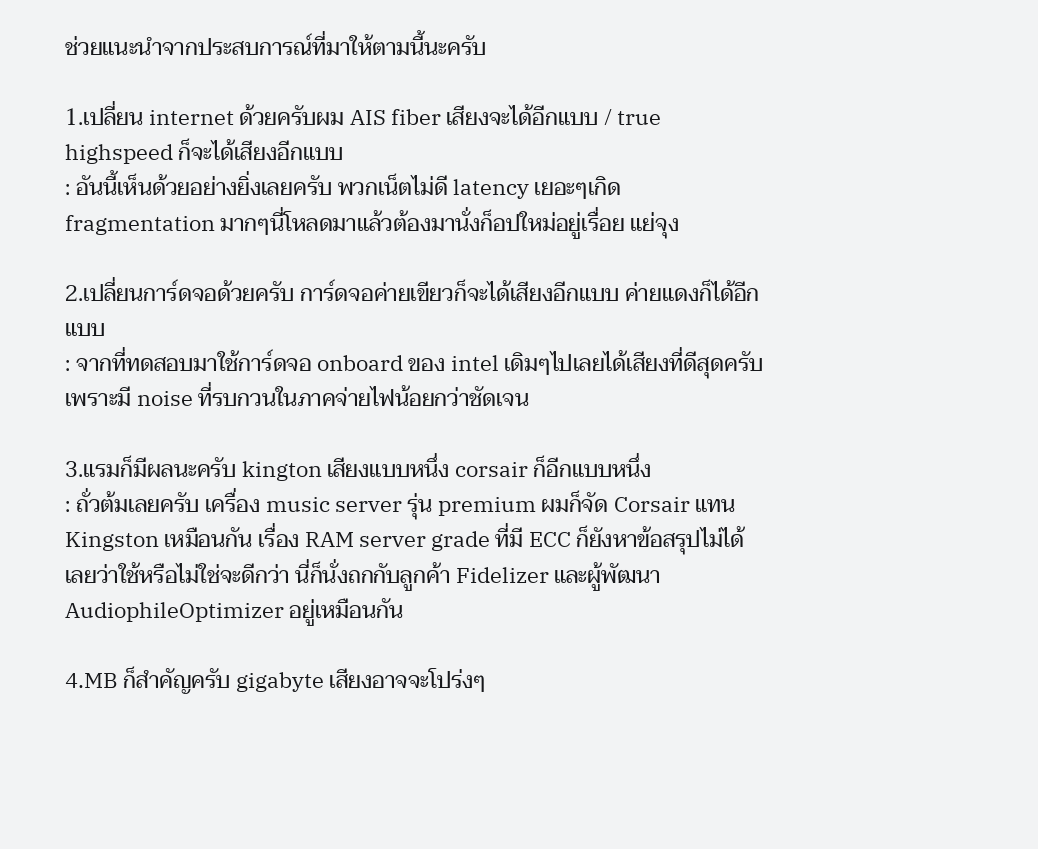ช่วยแนะนำจากประสบการณ์ที่มาให้ตามนี้นะครับ

1.เปลี่ยน internet ด้วยครับผม AIS fiber เสียงจะได้อีกแบบ / true highspeed ก็จะได้เสียงอีกแบบ
: อันนี้เห็นด้วยอย่างยิ่งเลยครับ พวกเน็ตไม่ดี latency เยอะๆเกิด fragmentation มากๆนี่โหลดมาแล้วต้องมานั่งก็อปใหม่อยู่เรื่อย แย่จุง

2.เปลี่ยนการ์ดจอด้วยครับ การ์ดจอค่ายเขียวก็จะได้เสียงอีกแบบ ค่ายแดงก็ได้อีกแบบ
: จากที่ทดสอบมาใช้การ์ดจอ onboard ของ intel เดิมๆไปเลยได้เสียงที่ดีสุดครับเพราะมี noise ที่รบกวนในภาคจ่ายไฟน้อยกว่าชัดเจน

3.แรมก็มีผลนะครับ kington เสียงแบบหนึ่ง corsair ก็อีกแบบหนึ่ง
: ถั่วต้มเลยครับ เครื่อง music server รุ่น premium ผมก็จัด Corsair แทน Kingston เหมือนกัน เรื่อง RAM server grade ที่มี ECC ก็ยังหาข้อสรุปไม่ได้เลยว่าใช้หรือไม่ใช่จะดีกว่า นี่ก็นั่งถกกับลูกค้า Fidelizer และผู้พัฒนา AudiophileOptimizer อยู่เหมือนกัน

4.MB ก็สำคัญครับ gigabyte เสียงอาจจะโปร่งๆ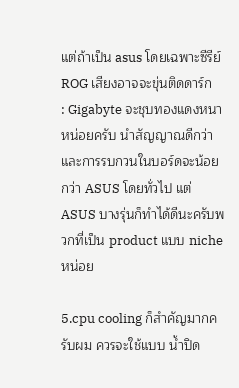แต่ถ้าเป็น asus โดยเฉพาะซีรีย์ ROG เสียงอาจจะขุ่นติดดาร์ก
: Gigabyte จะชุบทองแดงหนาหน่อยครับ นำสัญญาณดีกว่าและการรบกวนในบอร์ดจะน้อยกว่า ASUS โดยทั่วไป แต่ ASUS บางรุ่นก็ทำได้ดีนะครับพวกที่เป็น product แบบ niche หน่อย

5.cpu cooling ก็สำคัญมากครับผม ควรจะใช้แบบ น้ำปิด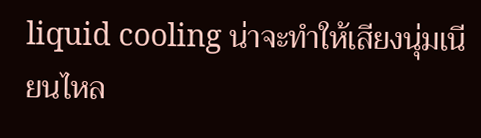liquid cooling น่าจะทำให้เสียงนุ่มเนียนไหล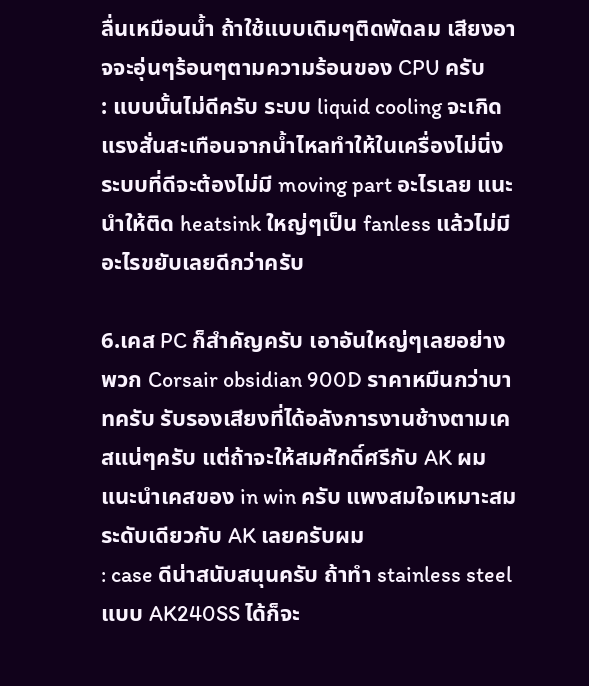ลื่นเหมือนน้ำ ถ้าใช้แบบเดิมๆติดพัดลม เสียงอาจจะอุ่นๆร้อนๆตามความร้อนของ CPU ครับ
: แบบนั้นไม่ดีครับ ระบบ liquid cooling จะเกิดแรงสั่นสะเทือนจากน้ำไหลทำให้ในเครื่องไม่นิ่ง ระบบที่ดีจะต้องไม่มี moving part อะไรเลย แนะนำให้ติด heatsink ใหญ่ๆเป็น fanless แล้วไม่มีอะไรขยับเลยดีกว่าครับ

6.เคส PC ก็สำคัญครับ เอาอันใหญ่ๆเลยอย่างพวก Corsair obsidian 900D ราคาหมืนกว่าบาทครับ รับรองเสียงที่ได้อลังการงานช้างตามเคสแน่ๆครับ แต่ถ้าจะให้สมศักดิ์ศรีกับ AK ผมแนะนำเคสของ in win ครับ แพงสมใจเหมาะสมระดับเดียวกับ AK เลยครับผม
: case ดีน่าสนับสนุนครับ ถ้าทำ stainless steel แบบ AK240SS ได้ก็จะ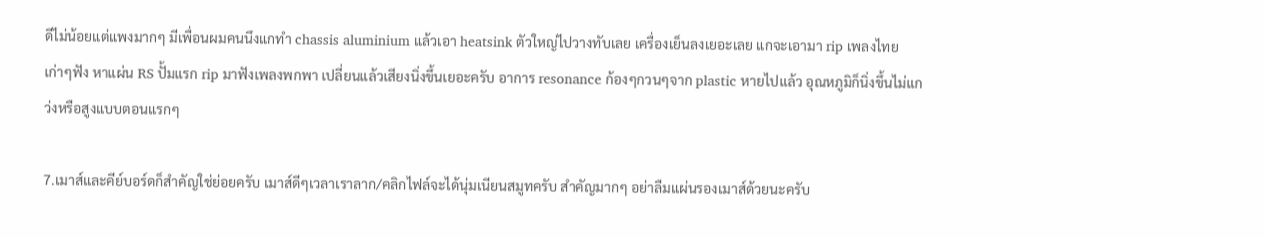ดีไม่น้อยแต่แพงมากๆ มีเพื่อนผมคนนึงแกทำ chassis aluminium แล้วเอา heatsink ตัวใหญ่ไปวางทับเลย เครื่องเย็นลงเยอะเลย แกจะเอามา rip เพลงไทยเก่าๆฟัง หาแผ่น RS ปั้มแรก rip มาฟังเพลงพกพา เปลี่ยนแล้วเสียงนิ่งขึ้นเยอะครับ อาการ resonance ก้องๆกวนๆจาก plastic หายไปแล้ว อุณหภูมิก็นิ่งขึ้นไม่แกว่งหรือสูงแบบตอนแรกๆ

7.เมาส์และคีย์บอร์ดก็สำคัญใช่ย่อยครับ เมาส์ดีๆเวลาเราลาก/คลิกไฟล์จะได้นุ่มเนียนสมูทครับ สำคัญมากๆ อย่าลืมแผ่นรองเมาส์ด้วยนะครับ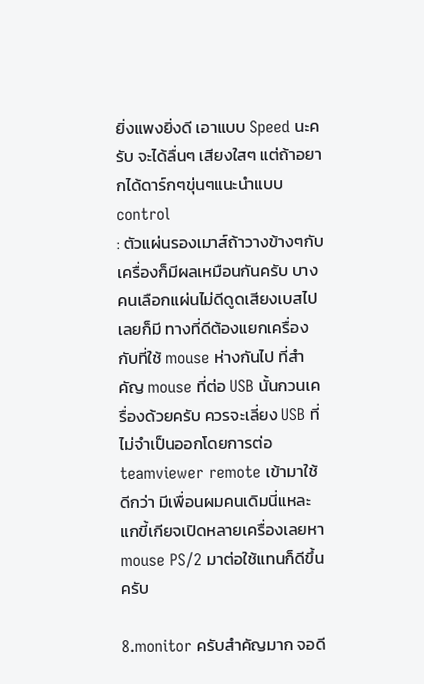ยิ่งแพงยิ่งดี เอาแบบ Speed นะครับ จะได้ลื่นๆ เสียงใสๆ แต่ถ้าอยากได้ดาร์กๆขุ่นๆแนะนำแบบ control
: ตัวแผ่นรองเมาส์ถ้าวางข้างๆกับเครื่องก็มีผลเหมือนกันครับ บางคนเลือกแผ่นไม่ดีดูดเสียงเบสไปเลยก็มี ทางที่ดีต้องแยกเครื่องกับที่ใช้ mouse ห่างกันไป ที่สำคัญ mouse ที่ต่อ USB นั้นกวนเครื่องด้วยครับ ควรจะเลี่ยง USB ที่ไม่จำเป็นออกโดยการต่อ teamviewer remote เข้ามาใช้ดีกว่า มีเพื่อนผมคนเดิมนี่แหละแกขี้เกียจเปิดหลายเครื่องเลยหา mouse PS/2 มาต่อใช้แทนก็ดีขึ้นครับ

8.monitor ครับสำคัญมาก จอดี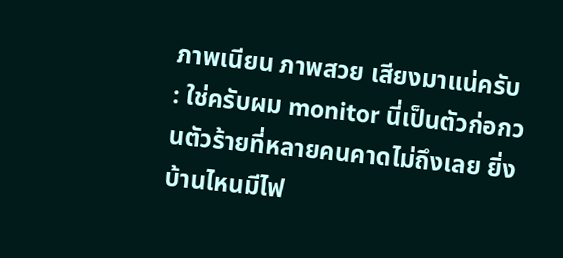ภาพเนียน ภาพสวย เสียงมาแน่ครับ
: ใช่ครับผม monitor นี่เป็นตัวก่อกวนตัวร้ายที่หลายคนคาดไม่ถึงเลย ยิ่งบ้านไหนมีไฟ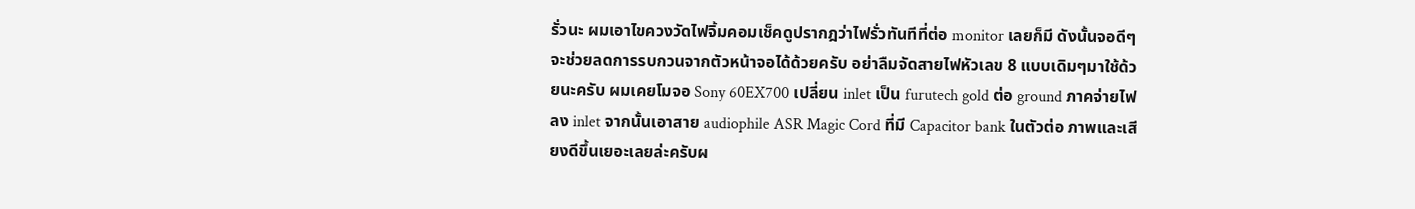รั่วนะ ผมเอาไขควงวัดไฟจิ้มคอมเช็คดูปรากฎว่าไฟรั่วทันทีที่ต่อ monitor เลยก็มี ดังนั้นจอดีๆจะช่วยลดการรบกวนจากตัวหน้าจอได้ด้วยครับ อย่าลืมจัดสายไฟหัวเลข 8 แบบเดิมๆมาใช้ด้วยนะครับ ผมเคยโมจอ Sony 60EX700 เปลี่ยน inlet เป็น furutech gold ต่อ ground ภาคจ่ายไฟลง inlet จากนั้นเอาสาย audiophile ASR Magic Cord ที่มี Capacitor bank ในตัวต่อ ภาพและเสียงดีขึ้นเยอะเลยล่ะครับผ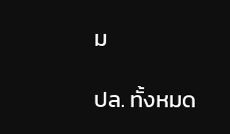ม

ปล. ทั้งหมด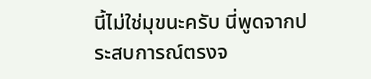นี้ไม่ใช่มุขนะครับ นี่พูดจากประสบการณ์ตรงจ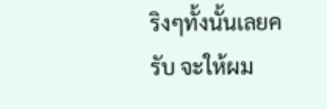ริงๆทั้งนั้นเลยครับ จะให้ผม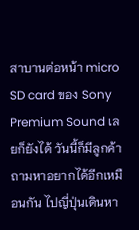สาบานต่อหน้า micro SD card ของ Sony Premium Sound เลยก็ยังได้ วันนี้ก็มีลูกค้าถามหาอยากได้อีกเหมือนกัน ไปญี่ปุ่นเดินหา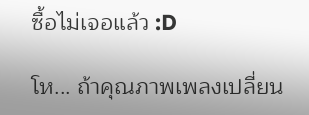ซื้อไม่เจอแล้ว :D

โห... ถ้าคุณภาพเพลงเปลี่ยน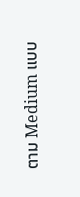ตาม Medium แบบ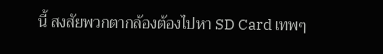นี้ สงสัยพวกตากล้องต้องไปหา SD Card เทพๆ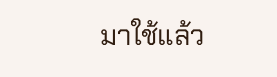มาใช้แล้ว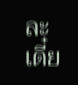ละ เดี๋ย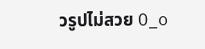วรูปไม่สวย O_o